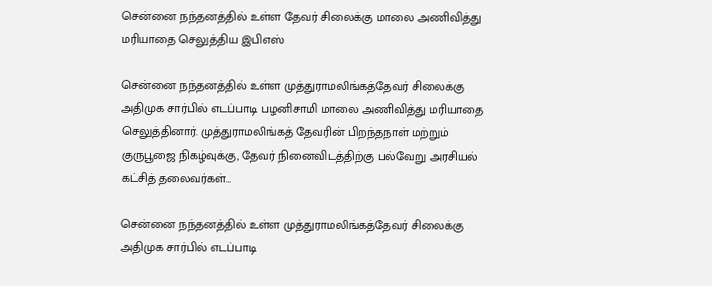சென்னை நந்தனத்தில் உள்ள தேவர் சிலைக்கு மாலை அணிவித்து மரியாதை செலுத்திய இபிஎஸ்

சென்னை நந்தனத்தில் உள்ள முத்துராமலிங்கத்தேவர் சிலைக்கு அதிமுக சார்பில் எடப்பாடி பழனிசாமி மாலை அணிவித்து மரியாதை செலுத்தினார். முத்துராமலிங்கத் தேவரின் பிறந்தநாள் மற்றும் குருபூஜை நிகழ்வுக்கு, தேவர் நினைவிடத்திற்கு பல்வேறு அரசியல் கட்சித் தலைவர்கள்…

சென்னை நந்தனத்தில் உள்ள முத்துராமலிங்கத்தேவர் சிலைக்கு அதிமுக சார்பில் எடப்பாடி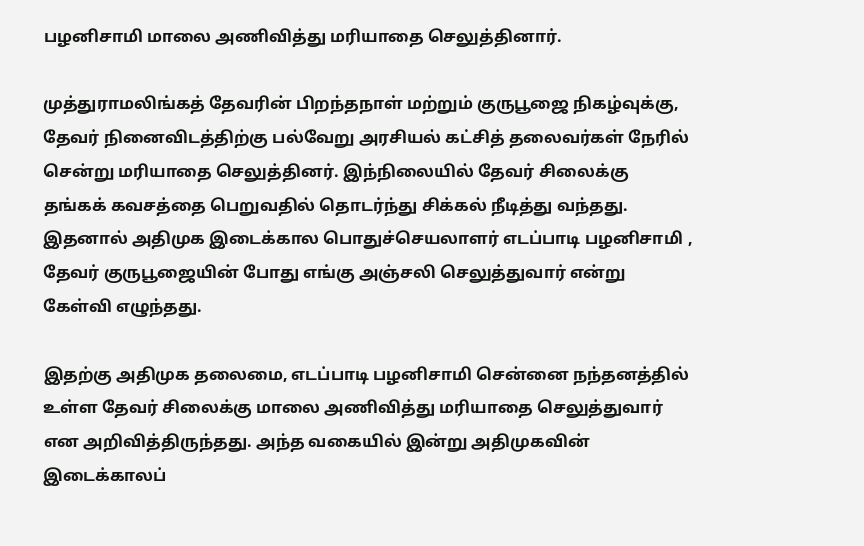பழனிசாமி மாலை அணிவித்து மரியாதை செலுத்தினார்.

முத்துராமலிங்கத் தேவரின் பிறந்தநாள் மற்றும் குருபூஜை நிகழ்வுக்கு, தேவர் நினைவிடத்திற்கு பல்வேறு அரசியல் கட்சித் தலைவர்கள் நேரில் சென்று மரியாதை செலுத்தினர். இந்நிலையில் தேவர் சிலைக்கு தங்கக் கவசத்தை பெறுவதில் தொடர்ந்து சிக்கல் நீடித்து வந்தது. இதனால் அதிமுக இடைக்கால பொதுச்செயலாளர் எடப்பாடி பழனிசாமி , தேவர் குருபூஜையின் போது எங்கு அஞ்சலி செலுத்துவார் என்று கேள்வி எழுந்தது.

இதற்கு அதிமுக தலைமை, எடப்பாடி பழனிசாமி சென்னை நந்தனத்தில் உள்ள தேவர் சிலைக்கு மாலை அணிவித்து மரியாதை செலுத்துவார் என அறிவித்திருந்தது. அந்த வகையில் இன்று அதிமுகவின் இடைக்காலப்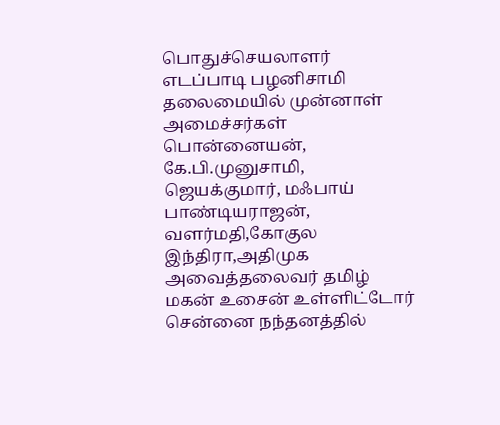பொதுச்செயலாளர் எடப்பாடி பழனிசாமி தலைமையில் முன்னாள் அமைச்சர்கள் பொன்னையன், கே.பி.முனுசாமி, ஜெயக்குமார், மஃபாய் பாண்டியராஜன், வளர்மதி,கோகுல இந்திரா,அதிமுக அவைத்தலைவர் தமிழ் மகன் உசைன் உள்ளிட்டோர் சென்னை நந்தனத்தில்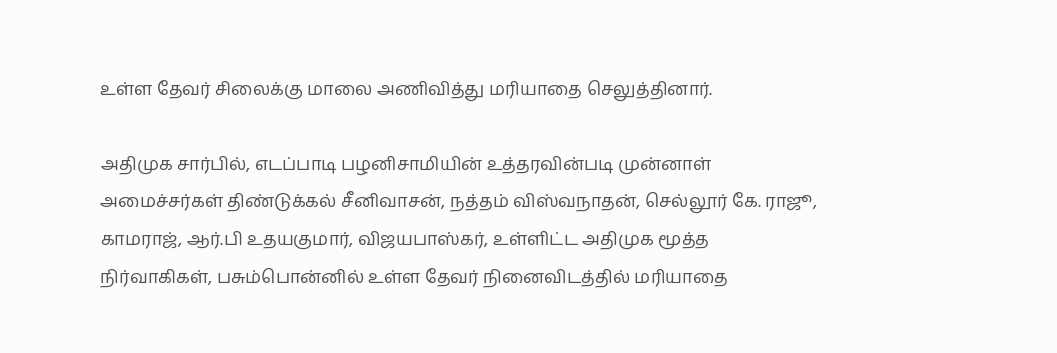உள்ள தேவர் சிலைக்கு மாலை அணிவித்து மரியாதை செலுத்தினார்.

அதிமுக சார்பில், எடப்பாடி பழனிசாமியின் உத்தரவின்படி முன்னாள் அமைச்சர்கள் திண்டுக்கல் சீனிவாசன், நத்தம் விஸ்வநாதன், செல்லூர் கே. ராஜூ, காமராஜ், ஆர்.பி உதயகுமார், விஜயபாஸ்கர், உள்ளிட்ட அதிமுக மூத்த நிர்வாகிகள், பசும்பொன்னில் உள்ள தேவர் நினைவிடத்தில் மரியாதை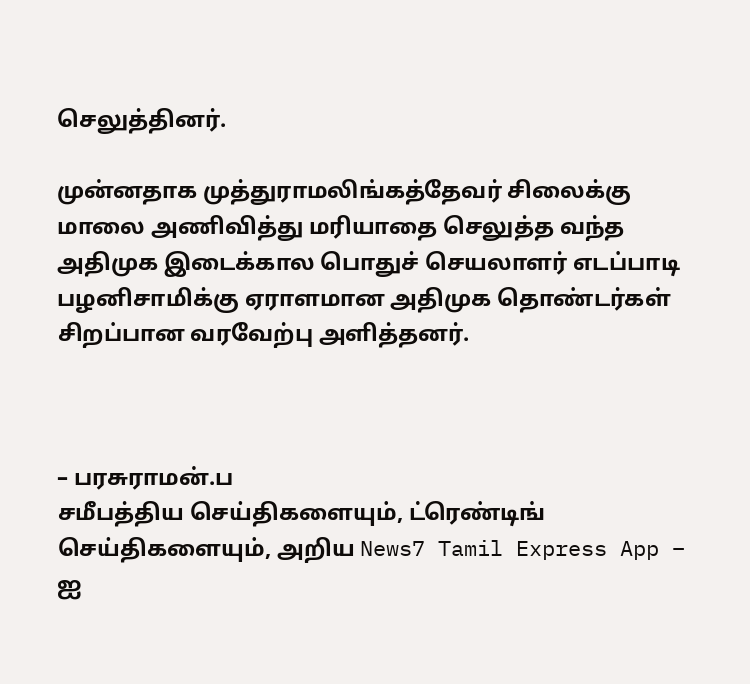செலுத்தினர்.

முன்னதாக முத்துராமலிங்கத்தேவர் சிலைக்கு மாலை அணிவித்து மரியாதை செலுத்த வந்த அதிமுக இடைக்கால பொதுச் செயலாளர் எடப்பாடி பழனிசாமிக்கு ஏராளமான அதிமுக தொண்டர்கள் சிறப்பான வரவேற்பு அளித்தனர்.



– பரசுராமன்.ப
சமீபத்திய செய்திகளையும், ட்ரெண்டிங் செய்திகளையும், அறிய News7 Tamil Express App – ஐ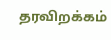தரவிறக்கம்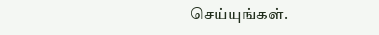செய்யுங்கள்.